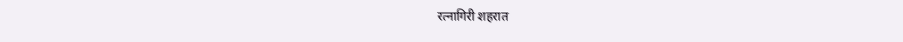रत्नागिरी शहरात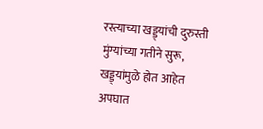रस्त्याच्या खड्ड्यांची दुरुस्ती मुंग्यांच्या गतीने सुरू, खड्ड्यांमुळे होत आहेत अपघात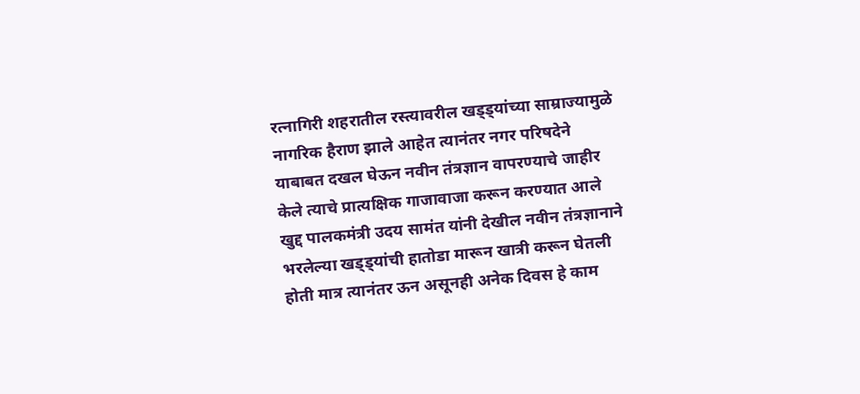रत्नागिरी शहरातील रस्त्यावरील खड्ड्यांच्या साम्राज्यामुळे नागरिक हैराण झाले आहेत त्यानंतर नगर परिषदेने याबाबत दखल घेऊन नवीन तंत्रज्ञान वापरण्याचे जाहीर केले त्याचे प्रात्यक्षिक गाजावाजा करून करण्यात आले खुद्द पालकमंत्री उदय सामंत यांनी देखील नवीन तंत्रज्ञानाने भरलेल्या खड्ड्यांची हातोडा मारून खात्री करून घेतली होती मात्र त्यानंतर ऊन असूनही अनेक दिवस हे काम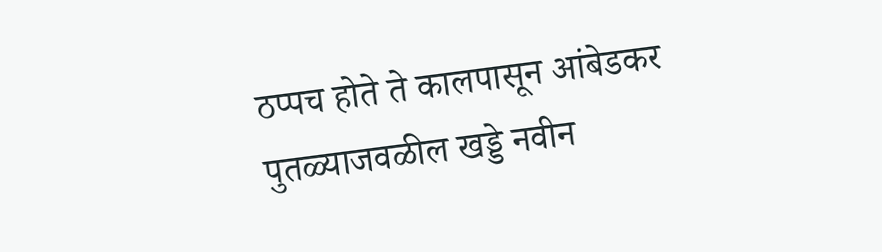ठप्पच होते ते कालपासून आंबेडकर पुतळ्याजवळील खड्डे नवीन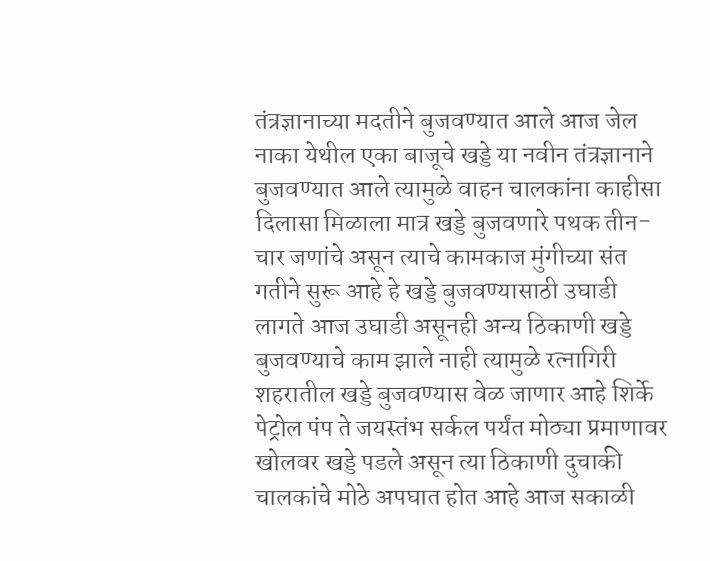तंत्रज्ञानाच्या मदतीने बुजवण्यात आले आज जेल नाका येथील एका बाजूचे खड्डे या नवीन तंत्रज्ञानाने बुजवण्यात आले त्यामुळे वाहन चालकांना काहीसा दिलासा मिळाला मात्र खड्डे बुजवणारे पथक तीन-चार जणांचे असून त्याचे कामकाज मुंगीच्या संत गतीने सुरू आहे हे खड्डे बुजवण्यासाठी उघाडी लागते आज उघाडी असूनही अन्य ठिकाणी खड्डे बुजवण्याचे काम झाले नाही त्यामुळे रत्नागिरी शहरातील खड्डे बुजवण्यास वेळ जाणार आहे शिर्के पेट्रोल पंप ते जयस्तंभ सर्कल पर्यंत मोठ्या प्रमाणावर खोलवर खड्डे पडले असून त्या ठिकाणी दुचाकी चालकांचे मोठे अपघात होत आहे आज सकाळी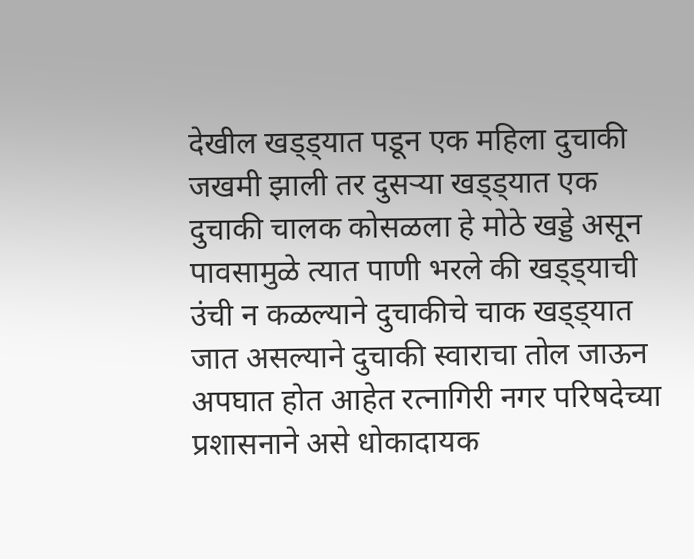देखील खड्ड्यात पडून एक महिला दुचाकी जखमी झाली तर दुसऱ्या खड्ड्यात एक दुचाकी चालक कोसळला हे मोठे खड्डे असून पावसामुळे त्यात पाणी भरले की खड्ड्याची उंची न कळल्याने दुचाकीचे चाक खड्ड्यात जात असल्याने दुचाकी स्वाराचा तोल जाऊन अपघात होत आहेत रत्नागिरी नगर परिषदेच्या प्रशासनाने असे धोकादायक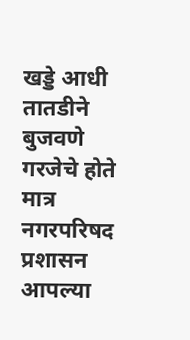खड्डे आधी तातडीने बुजवणे गरजेचे होते मात्र नगरपरिषद प्रशासन आपल्या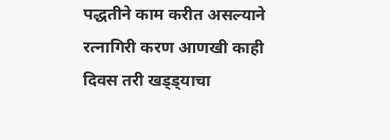पद्धतीने काम करीत असल्याने रत्नागिरी करण आणखी काही दिवस तरी खड्ड्याचा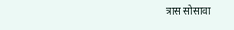त्रास सोसावा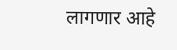लागणार आहे